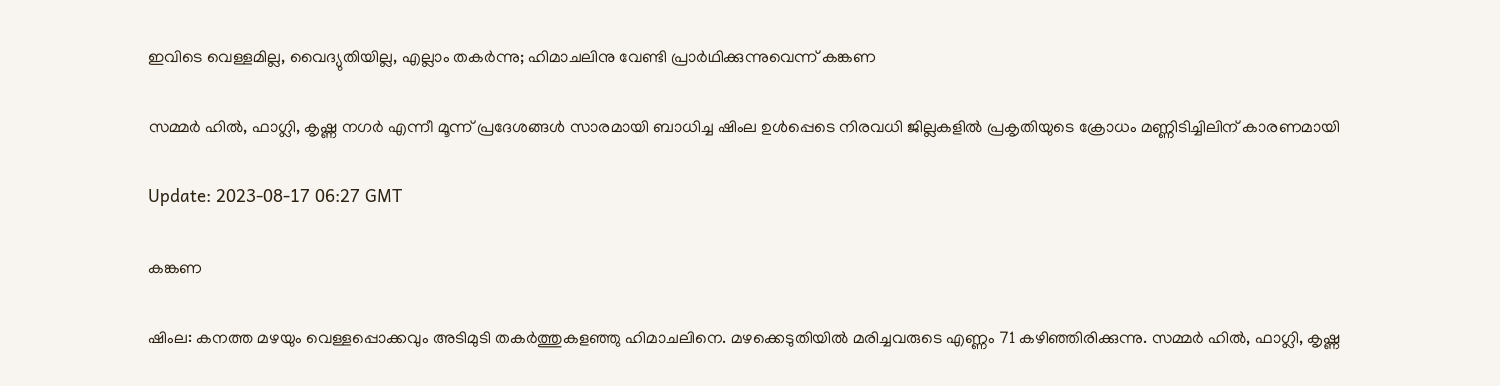ഇവിടെ വെള്ളമില്ല, വൈദ്യുതിയില്ല, എല്ലാം തകര്‍ന്നു; ഹിമാചലിനു വേണ്ടി പ്രാര്‍ഥിക്കുന്നുവെന്ന് കങ്കണ

സമ്മർ ഹിൽ, ഫാഗ്ലി, കൃഷ്ണ നഗർ എന്നീ മൂന്ന് പ്രദേശങ്ങൾ സാരമായി ബാധിച്ച ഷിംല ഉൾപ്പെടെ നിരവധി ജില്ലകളിൽ പ്രകൃതിയുടെ ക്രോധം മണ്ണിടിച്ചിലിന് കാരണമായി

Update: 2023-08-17 06:27 GMT

കങ്കണ

ഷിംല: കനത്ത മഴയും വെള്ളപ്പൊക്കവും അടിമുടി തകര്‍ത്തുകളഞ്ഞു ഹിമാചലിനെ. മഴക്കെടുതിയില്‍ മരിച്ചവരുടെ എണ്ണം 71 കഴിഞ്ഞിരിക്കുന്നു. സമ്മർ ഹിൽ, ഫാഗ്ലി, കൃഷ്ണ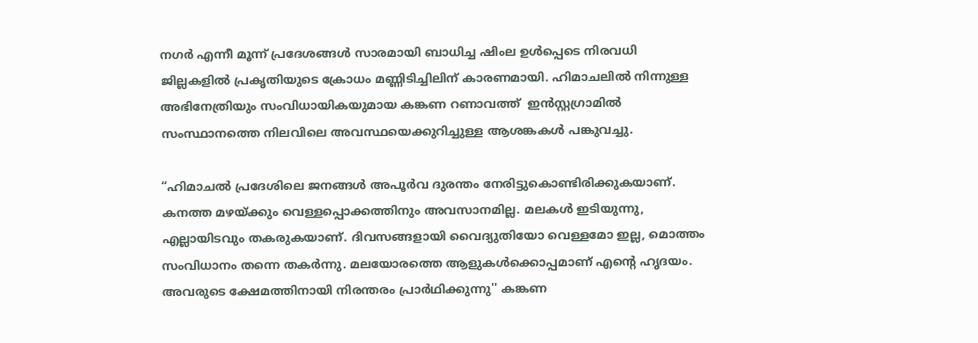നഗർ എന്നീ മൂന്ന് പ്രദേശങ്ങൾ സാരമായി ബാധിച്ച ഷിംല ഉൾപ്പെടെ നിരവധി ജില്ലകളിൽ പ്രകൃതിയുടെ ക്രോധം മണ്ണിടിച്ചിലിന് കാരണമായി. ഹിമാചലില്‍ നിന്നുള്ള അഭിനേത്രിയും സംവിധായികയുമായ കങ്കണ റണാവത്ത്  ഇൻസ്റ്റഗ്രാമിൽ സംസ്ഥാനത്തെ നിലവിലെ അവസ്ഥയെക്കുറിച്ചുള്ള ആശങ്കകള്‍ പങ്കുവച്ചു.

“ഹിമാചൽ പ്രദേശിലെ ജനങ്ങൾ അപൂർവ ദുരന്തം നേരിട്ടുകൊണ്ടിരിക്കുകയാണ്. കനത്ത മഴയ്ക്കും വെള്ളപ്പൊക്കത്തിനും അവസാനമില്ല. മലകൾ ഇടിയുന്നു, എല്ലായിടവും തകരുകയാണ്. ദിവസങ്ങളായി വൈദ്യുതിയോ വെള്ളമോ ഇല്ല, മൊത്തം സംവിധാനം തന്നെ തകര്‍ന്നു. മലയോരത്തെ ആളുകള്‍ക്കൊപ്പമാണ് എന്‍റെ ഹൃദയം. അവരുടെ ക്ഷേമത്തിനായി നിരന്തരം പ്രാര്‍ഥിക്കുന്നു'' കങ്കണ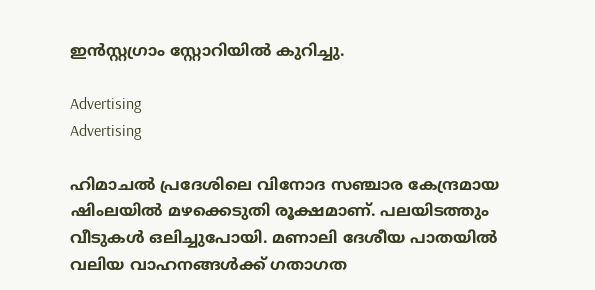ഇന്‍സ്റ്റഗ്രാം സ്റ്റോറിയില്‍ കുറിച്ചു.

Advertising
Advertising

ഹിമാചൽ പ്രദേശിലെ വിനോദ സഞ്ചാര കേന്ദ്രമായ ഷിംലയില്‍ മഴക്കെടുതി രൂക്ഷമാണ്. പലയിടത്തും വീടുകൾ ഒലിച്ചുപോയി. മണാലി ദേശീയ പാതയിൽ വലിയ വാഹനങ്ങൾക്ക് ഗതാഗത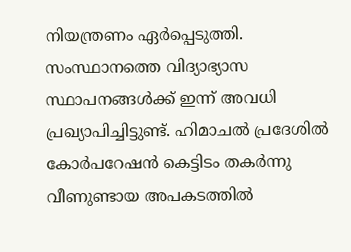നിയന്ത്രണം ഏർപ്പെടുത്തി. സംസ്ഥാനത്തെ വിദ്യാഭ്യാസ സ്ഥാപനങ്ങൾക്ക് ഇന്ന് അവധി പ്രഖ്യാപിച്ചിട്ടുണ്ട്. ഹിമാചൽ പ്രദേശിൽ കോർപറേഷൻ കെട്ടിടം തകർന്നു വീണുണ്ടായ അപകടത്തിൽ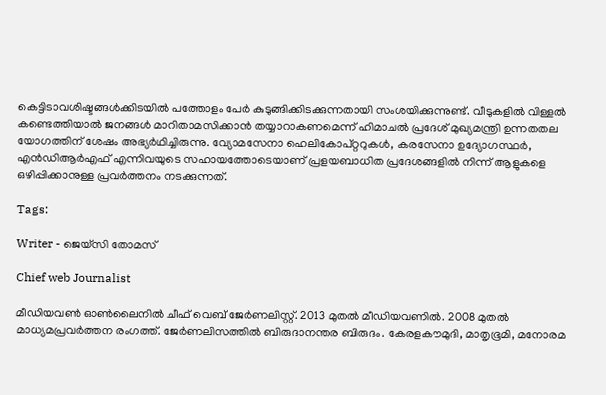കെട്ടിടാവശിഷ്ടങ്ങൾക്കിടയിൽ പത്തോളം പേര്‍ കുടുങ്ങിക്കിടക്കുന്നതായി സംശയിക്കുന്നുണ്ട്. വീടുകളിൽ വിള്ളൽ കണ്ടെത്തിയാൽ ജനങ്ങൾ മാറിതാമസിക്കാൻ തയ്യാറാകണമെന്ന് ഹിമാചൽ പ്രദേശ് മുഖ്യമന്ത്രി ഉന്നതതല യോഗത്തിന് ശേഷം അഭ്യർഥിച്ചിരുന്നു. വ്യോമസേനാ ഹെലികോപ്റ്ററുകൾ, കരസേനാ ഉദ്യോഗസ്ഥർ, എൻഡിആർഎഫ് എന്നിവയുടെ സഹായത്തോടെയാണ് പ്രളയബാധിത പ്രദേശങ്ങളിൽ നിന്ന് ആളുകളെ ഒഴിപ്പിക്കാനുള്ള പ്രവർത്തനം നടക്കുന്നത്.

Tags:

Writer - ജെയ്സി തോമസ്

Chief web Journalist

മീഡിയവൺ ഓൺലൈനിൽ ചീഫ് വെബ് ജേർണലിസ്റ്റ്. 2013 മുതൽ മീഡിയവണിൽ. 2008 മുതൽ മാധ്യമപ്രവർത്തന രംഗത്ത്. ജേർണലിസത്തിൽ ബിരുദാനന്തര ബിരുദം. കേരളകൗമുദി, മാതൃഭൂമി, മനോരമ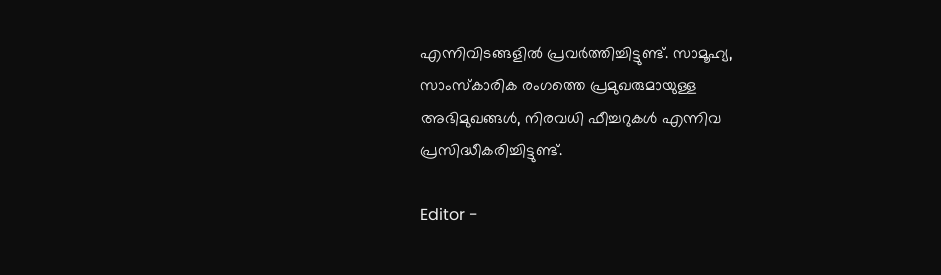എന്നിവിടങ്ങളിൽ പ്രവർത്തിച്ചിട്ടുണ്ട്. സാമൂഹ്യ, സാംസ്‌കാരിക രംഗത്തെ പ്രമുഖരുമായുള്ള അഭിമുഖങ്ങൾ, നിരവധി ഫീച്ചറുകൾ എന്നിവ പ്രസിദ്ധീകരിച്ചിട്ടുണ്ട്.

Editor -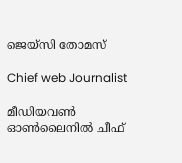ജെയ്സി തോമസ്

Chief web Journalist

മീഡിയവൺ ഓൺലൈനിൽ ചീഫ്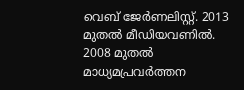വെബ് ജേർണലിസ്റ്റ്. 2013 മുതൽ മീഡിയവണിൽ. 2008 മുതൽ മാധ്യമപ്രവർത്തന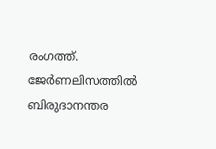രംഗത്ത്. ജേർണലിസത്തിൽ ബിരുദാനന്തര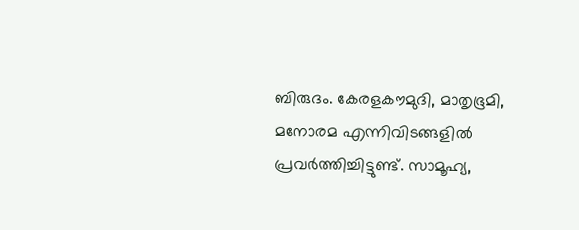ബിരുദം. കേരളകൗമുദി, മാതൃഭൂമി, മനോരമ എന്നിവിടങ്ങളിൽ പ്രവർത്തിച്ചിട്ടുണ്ട്. സാമൂഹ്യ,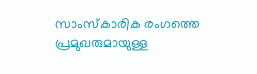സാംസ്‌കാരിക രംഗത്തെ പ്രമുഖരുമായുള്ള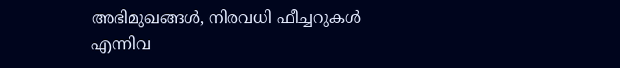അഭിമുഖങ്ങൾ, നിരവധി ഫീച്ചറുകൾ എന്നിവ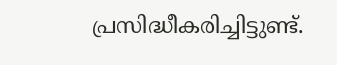പ്രസിദ്ധീകരിച്ചിട്ടുണ്ട്.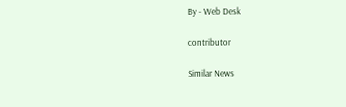By - Web Desk

contributor

Similar News